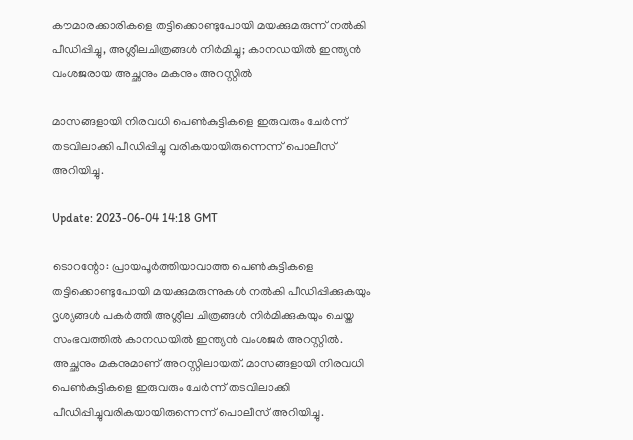കൗമാരക്കാരികളെ തട്ടിക്കൊണ്ടുപോയി മയക്കുമരുന്ന് നൽകി പീഡിപ്പിച്ചു, അശ്ലീലചിത്രങ്ങൾ നിർമിച്ചു; കാനഡയിൽ ഇന്ത്യൻ വംശജരായ അച്ഛനും മകനും അറസ്റ്റിൽ

മാസങ്ങളായി നിരവധി പെൺകുട്ടികളെ ഇരുവരും ചേർന്ന് തടവിലാക്കി പീഡിപ്പിച്ചു വരികയായിരുന്നെന്ന് പൊലീസ് അറിയിച്ചു.

Update: 2023-06-04 14:18 GMT

ടൊറന്റോ: പ്രായപൂർത്തിയാവാത്ത പെൺകുട്ടികളെ തട്ടിക്കൊണ്ടുപോയി മയക്കുമരുന്നുകൾ നൽകി പീഡിപ്പിക്കുകയും ദൃശ്യങ്ങൾ പകർത്തി അശ്ലീല ചിത്രങ്ങൾ നിർമിക്കുകയും ചെയ്ത സംഭവത്തിൽ കാനഡയിൽ ഇന്ത്യൻ വംശജർ അറസ്റ്റിൽ. അച്ഛനും മകനുമാണ് അറസ്റ്റിലായത്. മാസങ്ങളായി നിരവധി പെൺകുട്ടികളെ ഇരുവരും ചേർന്ന് തടവിലാക്കി പീഡിപ്പിച്ചുവരികയായിരുന്നെന്ന് പൊലീസ് അറിയിച്ചു.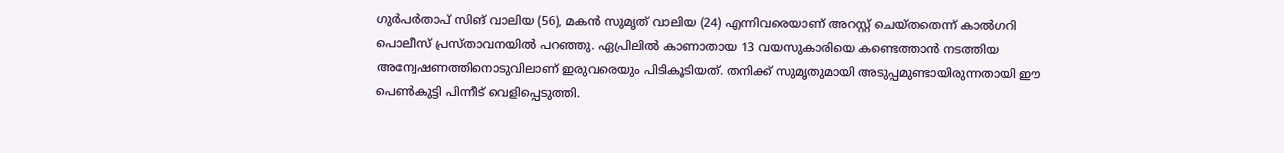ഗുർപർതാപ് സിങ് വാലിയ (56), മകൻ സുമൃത് വാലിയ (24) എന്നിവരെയാണ് അറസ്റ്റ് ചെയ്തതെന്ന് കാൽഗറി പൊലീസ് പ്രസ്താവനയിൽ പറഞ്ഞു. ഏപ്രിലിൽ കാണാതായ 13 വയസുകാരിയെ കണ്ടെത്താൻ നടത്തിയ അന്വേഷണത്തിനൊടുവിലാണ് ഇരുവരെയും പിടികൂടിയത്. തനിക്ക് സുമൃതുമായി അടുപ്പമുണ്ടായിരുന്നതായി ഈ പെൺകുട്ടി പിന്നീട് വെളിപ്പെടുത്തി.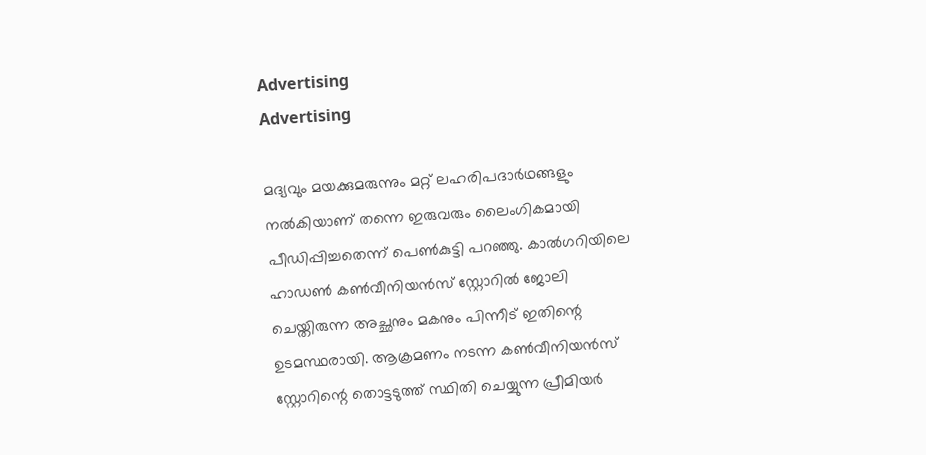Advertising
Advertising

മദ്യവും മയക്കുമരുന്നും മറ്റ് ലഹരിപദാർഥങ്ങളും നൽകിയാണ് തന്നെ ഇരുവരും ലൈംഗികമായി പീഡിപ്പിച്ചതെന്ന് പെൺകുട്ടി പറഞ്ഞു. കാൽഗറിയിലെ ഹാഡൺ കൺവീനിയൻസ് സ്റ്റോറിൽ ജോലി ചെയ്തിരുന്ന അച്ഛനും മകനും പിന്നീട് ഇതിന്റെ ഉടമസ്ഥരായി. ആക്രമണം നടന്ന കൺവീനിയൻസ് സ്റ്റോറിന്റെ തൊട്ടടുത്ത് സ്ഥിതി ചെയ്യുന്ന പ്രീമിയർ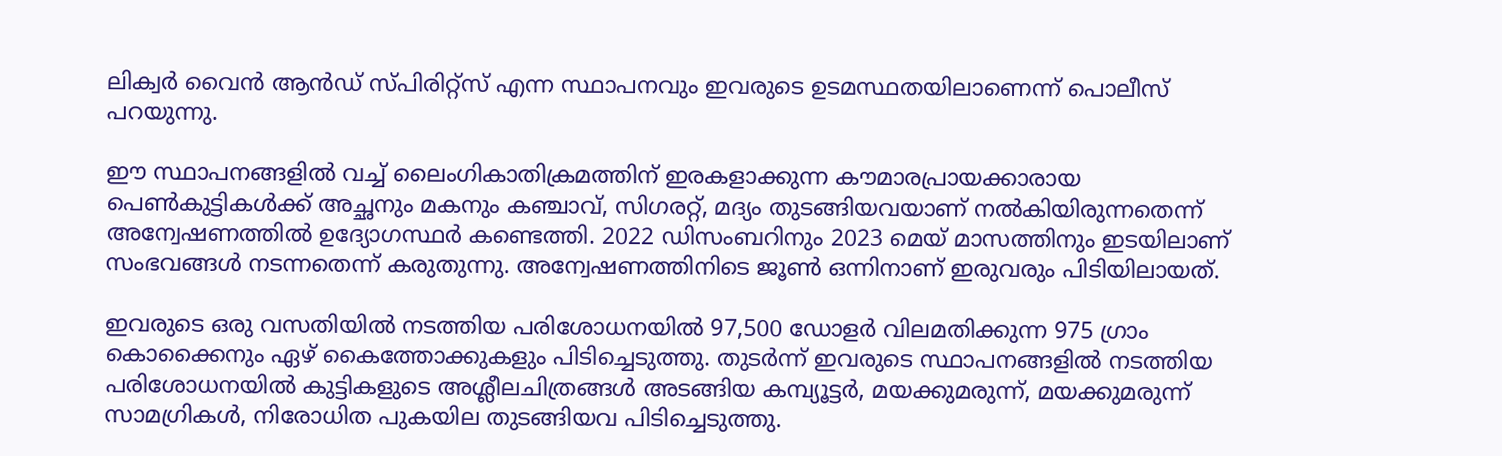ലിക്വർ വൈൻ ആൻഡ് സ്പിരിറ്റ്‌സ് എന്ന സ്ഥാപനവും ഇവരുടെ ഉടമസ്ഥതയിലാണെന്ന് പൊലീസ് പറയുന്നു.

ഈ സ്ഥാപനങ്ങളിൽ വച്ച് ലൈംഗികാതിക്രമത്തിന് ഇരകളാക്കുന്ന കൗമാരപ്രായക്കാരായ പെൺകുട്ടികൾക്ക് അച്ഛനും മകനും കഞ്ചാവ്, സിഗരറ്റ്, മദ്യം തുടങ്ങിയവയാണ് നൽകിയിരുന്നതെന്ന് അന്വേഷണത്തിൽ ഉദ്യോഗസ്ഥർ കണ്ടെത്തി. 2022 ഡിസംബറിനും 2023 മെയ് മാസത്തിനും ഇടയിലാണ് സംഭവങ്ങൾ നടന്നതെന്ന് കരുതുന്നു. അന്വേഷണത്തിനിടെ ജൂൺ ഒന്നിനാണ് ഇരുവരും പിടിയിലായത്.

ഇവരുടെ ഒരു വസതിയിൽ നടത്തിയ പരിശോധനയിൽ 97,500 ഡോളർ വിലമതിക്കുന്ന 975 ഗ്രാം കൊക്കൈനും ഏഴ് കൈത്തോക്കുകളും പിടിച്ചെടുത്തു. തുടർന്ന് ഇവരുടെ സ്ഥാപനങ്ങളിൽ നടത്തിയ പരിശോധനയിൽ കുട്ടികളുടെ അശ്ലീലചിത്രങ്ങൾ അടങ്ങിയ കമ്പ്യൂട്ടർ, മയക്കുമരുന്ന്, മയക്കുമരുന്ന് സാമഗ്രികൾ, നിരോധിത പുകയില തുടങ്ങിയവ പിടിച്ചെടുത്തു.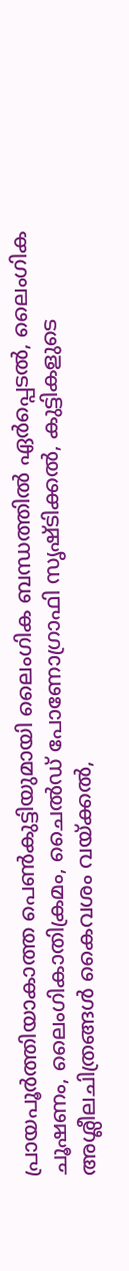പ്രായപൂർത്തിയാകാത്ത പെൺകുട്ടിയുമായി ലൈംഗിക ബന്ധത്തിൽ ഏർപ്പെടൽ, ലൈംഗിക ചൂഷണം, ലൈംഗികാതിക്രമം, ചൈൽഡ് പോണോഗ്രാഫി സൃഷ്ടിക്കൽ, കുട്ടികളുടെ അശ്ലീലചിത്രങ്ങൾ കൈവശം വയ്ക്കൽ,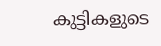കുട്ടികളുടെ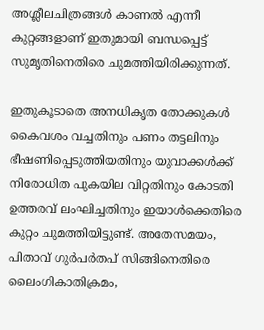അശ്ലീലചിത്രങ്ങൾ കാണൽ എന്നീ കുറ്റങ്ങളാണ് ഇതുമായി ബന്ധപ്പെട്ട് സുമൃതിനെതിരെ ചുമത്തിയിരിക്കുന്നത്.

ഇതുകൂടാതെ അനധികൃത തോക്കുകൾ കൈവശം വച്ചതിനും പണം തട്ടലിനും ഭീഷണിപ്പെടുത്തിയതിനും യുവാക്കൾക്ക് നിരോധിത പുകയില വിറ്റതിനും കോടതി ഉത്തരവ് ലംഘിച്ചതിനും ഇയാൾക്കെതിരെ കുറ്റം ചുമത്തിയിട്ടുണ്ട്. അതേസമയം, പിതാവ് ഗുർപർതപ് സിങ്ങിനെതിരെ ലൈംഗികാതിക്രമം,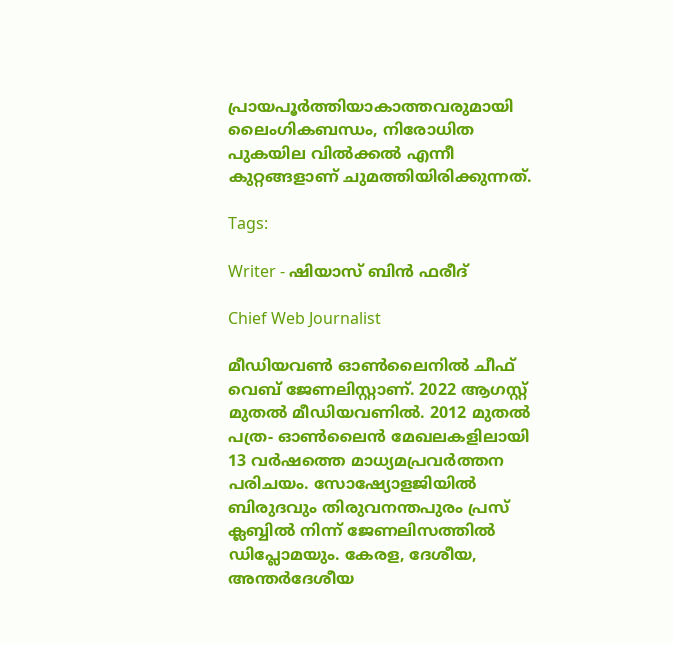പ്രായപൂർത്തിയാകാത്തവരുമായി ലൈംഗികബന്ധം, നിരോധിത പുകയില വിൽക്കൽ എന്നീ കുറ്റങ്ങളാണ് ചുമത്തിയിരിക്കുന്നത്.

Tags:

Writer - ഷിയാസ് ബിന്‍ ഫരീദ്

Chief Web Journalist

മീഡിയവണ്‍ ഓണ്‍ലൈനില്‍ ചീഫ് വെബ് ജേണലിസ്റ്റാണ്. 2022 ആഗസ്റ്റ് മുതല്‍ മീഡിയവണില്‍. 2012 മുതല്‍ പത്ര- ഓണ്‍ലൈന്‍ മേഖലകളിലായി 13 വര്‍ഷത്തെ മാധ്യമപ്രവര്‍ത്തന പരിചയം. സോഷ്യോളജിയില്‍ ബിരുദവും തിരുവനന്തപുരം പ്രസ് ക്ലബ്ബില്‍ നിന്ന് ജേണലിസത്തില്‍ ഡിപ്ലോമയും. കേരള, ദേശീയ, അന്തര്‍ദേശീയ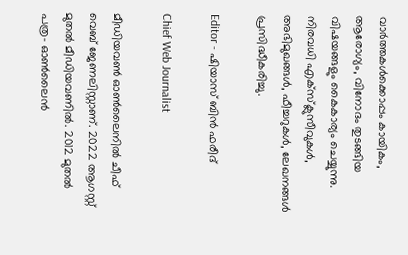വാര്‍ത്തകള്‍ക്കൊപ്പം കായികം, ആരോഗ്യം, വിനോദം തുടങ്ങിയ വിഷയങ്ങളും കൈകാര്യം ചെയ്യുന്നു. നിരവധി എക്സ്ക്ലുസീവുകള്‍, അഭിമുഖങ്ങള്‍, ഫീച്ചറുകള്‍, ലേഖനങ്ങള്‍ പ്രസിദ്ധീകരിച്ചു.

Editor - ഷിയാസ് ബിന്‍ ഫരീദ്

Chief Web Journalist

മീഡിയവണ്‍ ഓണ്‍ലൈനില്‍ ചീഫ് വെബ് ജേണലിസ്റ്റാണ്. 2022 ആഗസ്റ്റ് മുതല്‍ മീഡിയവണില്‍. 2012 മുതല്‍ പത്ര- ഓണ്‍ലൈന്‍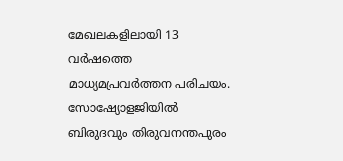മേഖലകളിലായി 13 വര്‍ഷത്തെ മാധ്യമപ്രവര്‍ത്തന പരിചയം. സോഷ്യോളജിയില്‍ ബിരുദവും തിരുവനന്തപുരം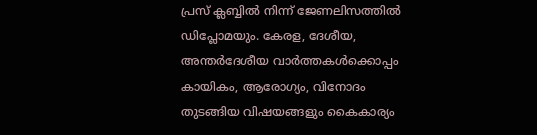പ്രസ് ക്ലബ്ബില്‍ നിന്ന് ജേണലിസത്തില്‍ ഡിപ്ലോമയും. കേരള, ദേശീയ, അന്തര്‍ദേശീയ വാര്‍ത്തകള്‍ക്കൊപ്പം കായികം, ആരോഗ്യം, വിനോദം തുടങ്ങിയ വിഷയങ്ങളും കൈകാര്യം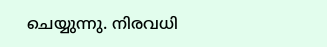ചെയ്യുന്നു. നിരവധി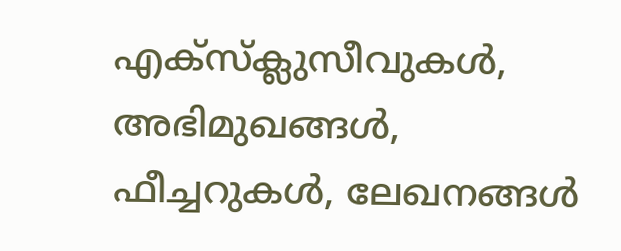എക്സ്ക്ലുസീവുകള്‍, അഭിമുഖങ്ങള്‍, ഫീച്ചറുകള്‍, ലേഖനങ്ങള്‍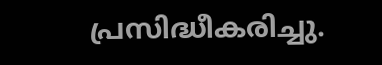പ്രസിദ്ധീകരിച്ചു.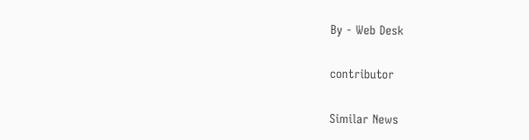By - Web Desk

contributor

Similar News